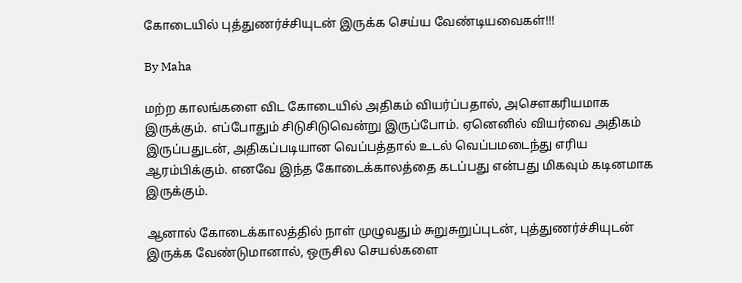கோடையில் புத்துணர்ச்சியுடன் இருக்க செய்ய வேண்டியவைகள்!!!

By Maha

மற்ற காலங்களை விட கோடையில் அதிகம் வியர்ப்பதால், அசௌகரியமாக இருக்கும். எப்போதும் சிடுசிடுவென்று இருப்போம். ஏனெனில் வியர்வை அதிகம் இருப்பதுடன், அதிகப்படியான வெப்பத்தால் உடல் வெப்பமடைந்து எரிய ஆரம்பிக்கும். எனவே இந்த கோடைக்காலத்தை கடப்பது என்பது மிகவும் கடினமாக இருக்கும்.

ஆனால் கோடைக்காலத்தில் நாள் முழுவதும் சுறுசுறுப்புடன், புத்துணர்ச்சியுடன் இருக்க வேண்டுமானால், ஒருசில செயல்களை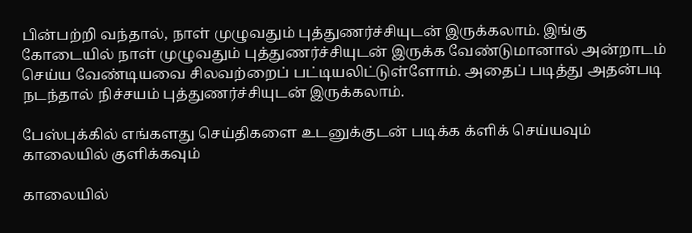பின்பற்றி வந்தால், நாள் முழுவதும் புத்துணர்ச்சியுடன் இருக்கலாம். இங்கு கோடையில் நாள் முழுவதும் புத்துணர்ச்சியுடன் இருக்க வேண்டுமானால் அன்றாடம் செய்ய வேண்டியவை சிலவற்றைப் பட்டியலிட்டுள்ளோம். அதைப் படித்து அதன்படி நடந்தால் நிச்சயம் புத்துணர்ச்சியுடன் இருக்கலாம்.

பேஸ்புக்கில் எங்களது செய்திகளை உடனுக்குடன் படிக்க க்ளிக் செய்யவும்
காலையில் குளிக்கவும்

காலையில்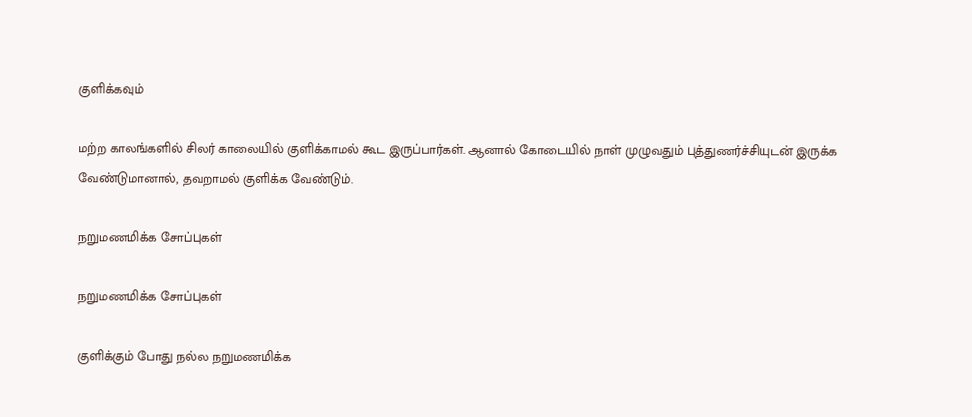குளிக்கவும்

மற்ற காலங்களில் சிலர் காலையில் குளிக்காமல் கூட இருப்பார்கள். ஆனால் கோடையில் நாள் முழுவதும் புத்துணர்ச்சியுடன் இருக்க வேண்டுமானால், தவறாமல் குளிக்க வேண்டும்.

நறுமணமிக்க சோப்புகள்

நறுமணமிக்க சோப்புகள்

குளிக்கும் போது நல்ல நறுமணமிக்க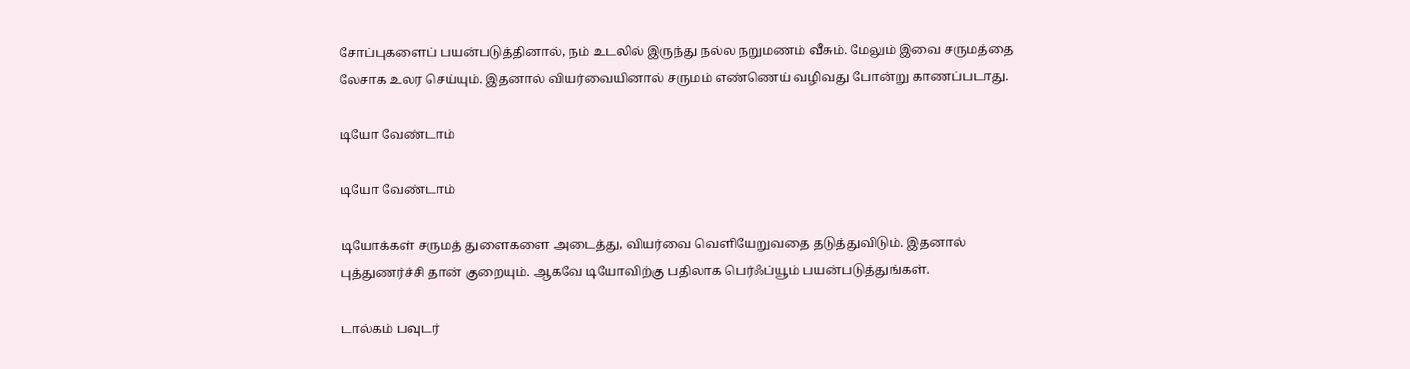சோப்புகளைப் பயன்படுத்தினால், நம் உடலில் இருந்து நல்ல நறுமணம் வீசும். மேலும் இவை சருமத்தை லேசாக உலர செய்யும். இதனால் வியர்வையினால் சருமம் எண்ணெய் வழிவது போன்று காணப்படாது.

டியோ வேண்டாம்

டியோ வேண்டாம்

டியோக்கள் சருமத் துளைகளை அடைத்து, வியர்வை வெளியேறுவதை தடுத்துவிடும். இதனால் புத்துணர்ச்சி தான் குறையும். ஆகவே டியோவிற்கு பதிலாக பெர்ஃப்யூம் பயன்படுத்துங்கள்.

டால்கம் பவுடர்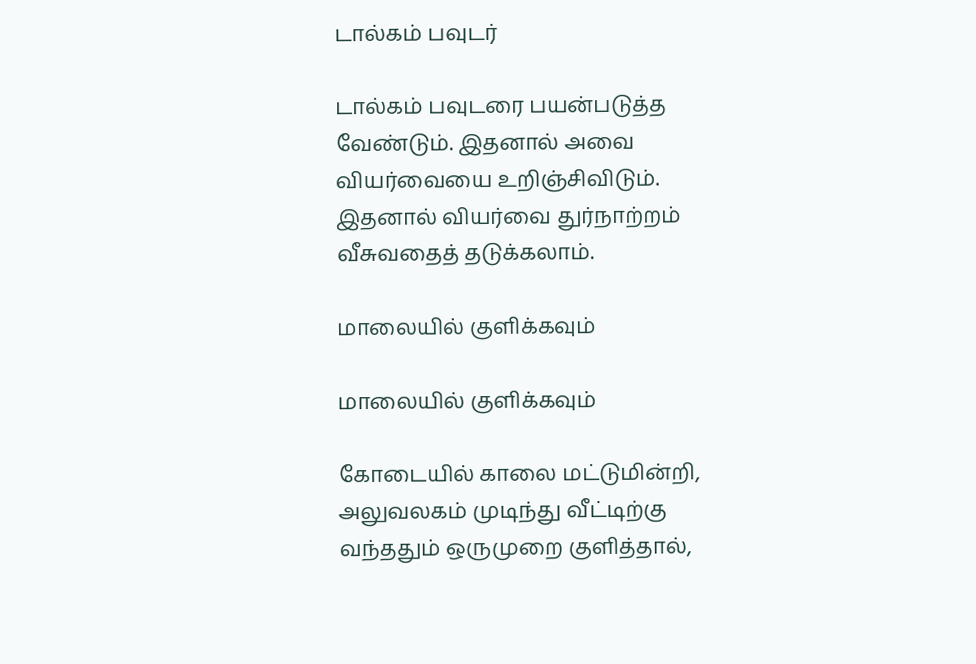டால்கம் பவுடர்

டால்கம் பவுடரை பயன்படுத்த வேண்டும். இதனால் அவை வியர்வையை உறிஞ்சிவிடும். இதனால் வியர்வை துர்நாற்றம் வீசுவதைத் தடுக்கலாம்.

மாலையில் குளிக்கவும்

மாலையில் குளிக்கவும்

கோடையில் காலை மட்டுமின்றி, அலுவலகம் முடிந்து வீட்டிற்கு வந்ததும் ஒருமுறை குளித்தால்,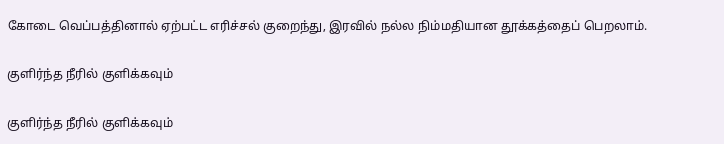கோடை வெப்பத்தினால் ஏற்பட்ட எரிச்சல் குறைந்து, இரவில் நல்ல நிம்மதியான தூக்கத்தைப் பெறலாம்.

குளிர்ந்த நீரில் குளிக்கவும்

குளிர்ந்த நீரில் குளிக்கவும்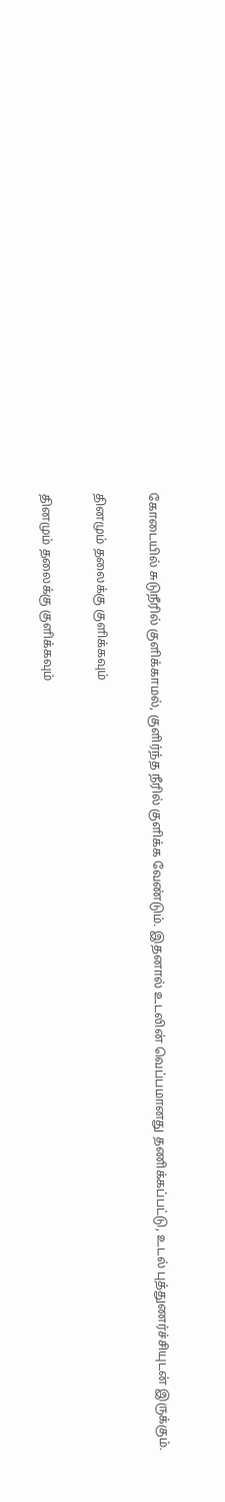கோடையில் சுடுநீரில் குளிக்காமல், குளிர்ந்த நீரில் குளிக்க வேண்டும். இதனால் உடலின் வெப்பமானது தணிக்கப்பட்டு, உடல் புத்துணர்ச்சியுடன் இருக்கும்.

தினமும் தலைக்கு குளிக்கவும்

தினமும் தலைக்கு குளிக்கவும்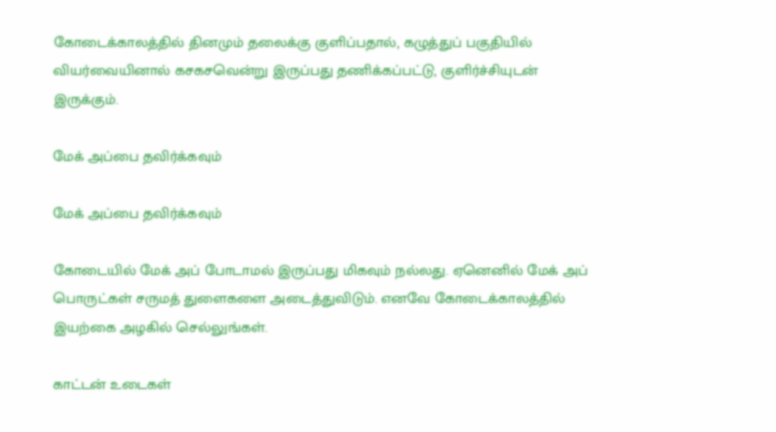கோடைக்காலத்தில் தினமும் தலைக்கு குளிப்பதால், கழுத்துப் பகுதியில் வியர்வையினால் கசகசவென்று இருப்பது தணிக்கப்பட்டு, குளிர்ச்சியுடன் இருக்கும்.

மேக் அப்பை தவிர்க்கவும்

மேக் அப்பை தவிர்க்கவும்

கோடையில் மேக் அப் போடாமல் இருப்பது மிகவும் நல்லது. ஏனெனில் மேக் அப் பொருட்கள் சருமத் துளைகளை அடைத்துவிடும். எனவே கோடைக்காலத்தில் இயற்கை அழகில் செல்லுங்கள்.

காட்டன் உடைகள்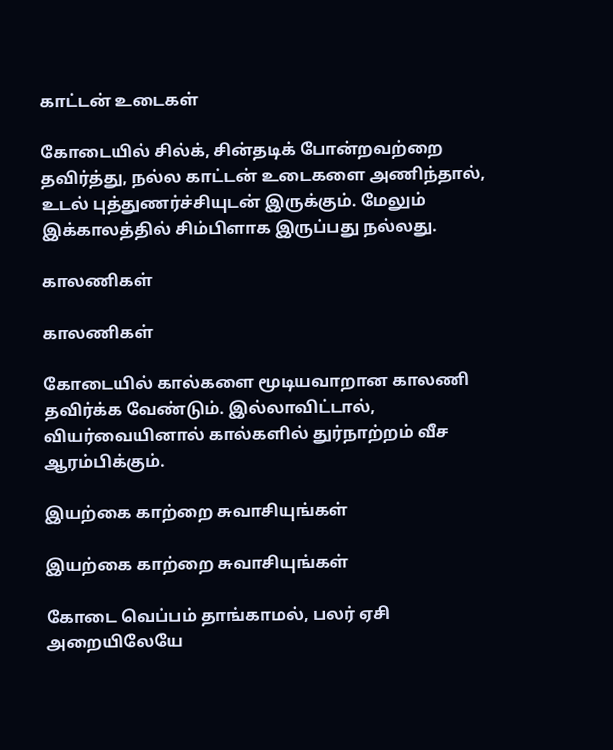காட்டன் உடைகள்

கோடையில் சில்க், சின்தடிக் போன்றவற்றை தவிர்த்து, நல்ல காட்டன் உடைகளை அணிந்தால், உடல் புத்துணர்ச்சியுடன் இருக்கும். மேலும் இக்காலத்தில் சிம்பிளாக இருப்பது நல்லது.

காலணிகள்

காலணிகள்

கோடையில் கால்களை மூடியவாறான காலணி தவிர்க்க வேண்டும். இல்லாவிட்டால், வியர்வையினால் கால்களில் துர்நாற்றம் வீச ஆரம்பிக்கும்.

இயற்கை காற்றை சுவாசியுங்கள்

இயற்கை காற்றை சுவாசியுங்கள்

கோடை வெப்பம் தாங்காமல், பலர் ஏசி அறையிலேயே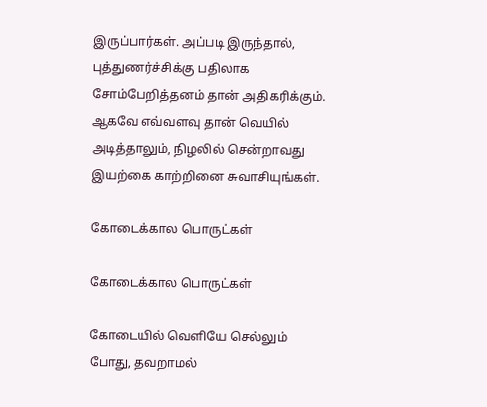இருப்பார்கள். அப்படி இருந்தால், புத்துணர்ச்சிக்கு பதிலாக சோம்பேறித்தனம் தான் அதிகரிக்கும். ஆகவே எவ்வளவு தான் வெயில் அடித்தாலும், நிழலில் சென்றாவது இயற்கை காற்றினை சுவாசியுங்கள்.

கோடைக்கால பொருட்கள்

கோடைக்கால பொருட்கள்

கோடையில் வெளியே செல்லும் போது, தவறாமல்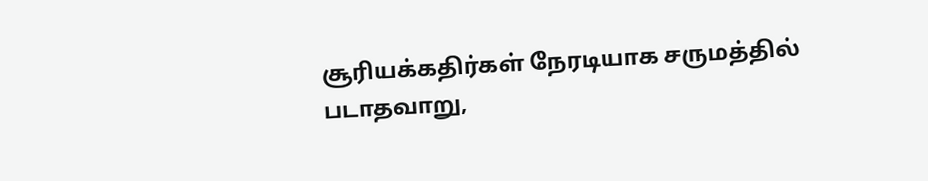சூரியக்கதிர்கள் நேரடியாக சருமத்தில் படாதவாறு,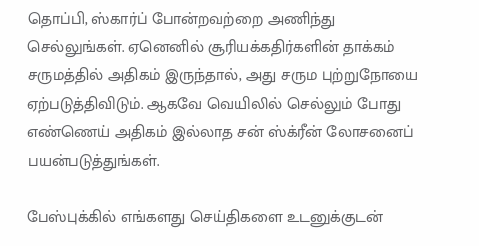தொப்பி, ஸ்கார்ப் போன்றவற்றை அணிந்து செல்லுங்கள். ஏனெனில் சூரியக்கதிர்களின் தாக்கம் சருமத்தில் அதிகம் இருந்தால், அது சரும புற்றுநோயை ஏற்படுத்திவிடும். ஆகவே வெயிலில் செல்லும் போது எண்ணெய் அதிகம் இல்லாத சன் ஸ்க்ரீன் லோசனைப் பயன்படுத்துங்கள்.

பேஸ்புக்கில் எங்களது செய்திகளை உடனுக்குடன்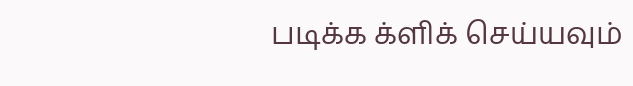படிக்க க்ளிக் செய்யவும்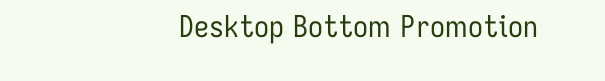Desktop Bottom Promotion